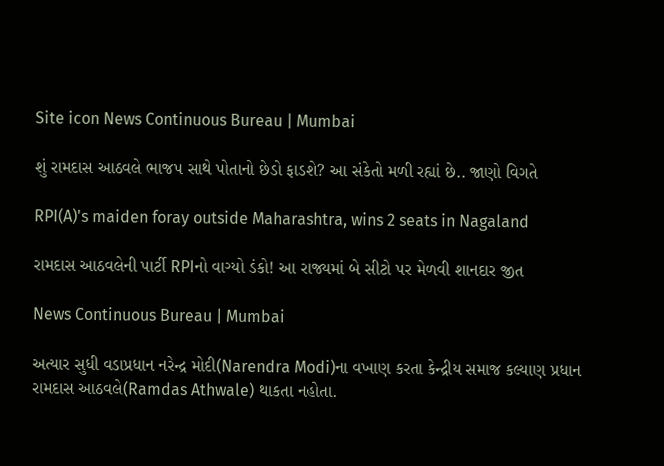Site icon News Continuous Bureau | Mumbai

શું રામદાસ આઠવલે ભાજપ સાથે પોતાનો છેડો ફાડશે? આ સંકેતો મળી રહ્યાં છે.. જાણો વિગતે

RPI(A)'s maiden foray outside Maharashtra, wins 2 seats in Nagaland

રામદાસ આઠવલેની પાર્ટી RPIનો વાગ્યો ડંકો! આ રાજ્યમાં બે સીટો પર મેળવી શાનદાર જીત

News Continuous Bureau | Mumbai

અત્યાર સુધી વડાપ્રધાન નરેન્દ્ર મોદી(Narendra Modi)ના વખાણ કરતા કેન્દ્રીય સમાજ કલ્યાણ પ્રધાન રામદાસ આઠવલે(Ramdas Athwale) થાકતા નહોતા.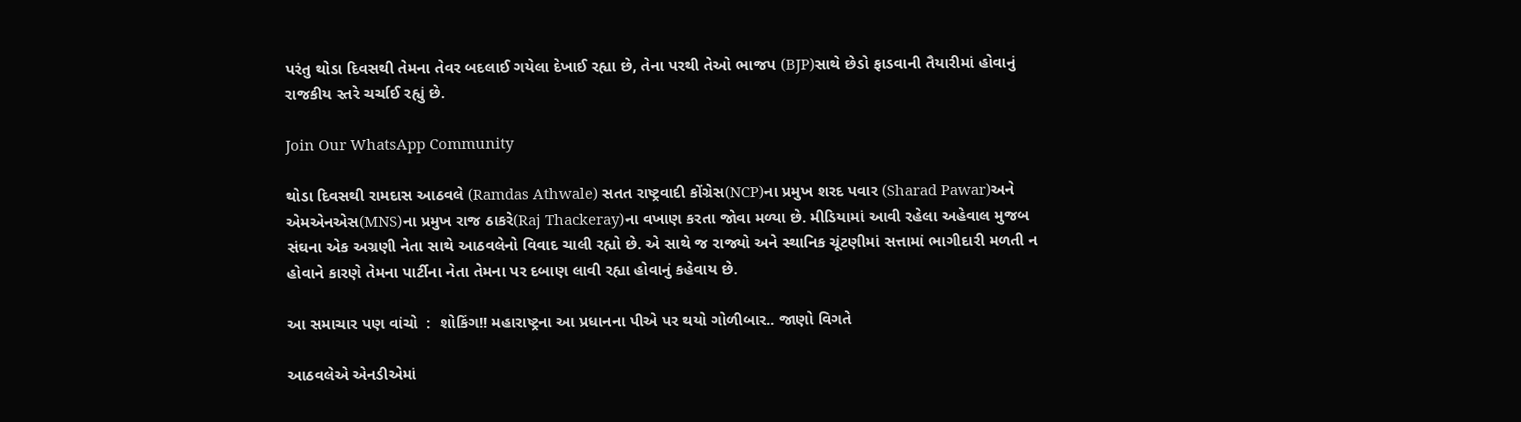પરંતુ થોડા દિવસથી તેમના તેવર બદલાઈ ગયેલા દેખાઈ રહ્યા છે, તેના પરથી તેઓ ભાજપ (BJP)સાથે છેડો ફાડવાની તૈયારીમાં હોવાનું રાજકીય સ્તરે ચર્ચાઈ રહ્યું છે.

Join Our WhatsApp Community

થોડા દિવસથી રામદાસ આઠવલે (Ramdas Athwale) સતત રાષ્ટ્રવાદી કોંગ્રેસ(NCP)ના પ્રમુખ શરદ પવાર (Sharad Pawar)અને એમએનએસ(MNS)ના પ્રમુખ રાજ ઠાકરે(Raj Thackeray)ના વખાણ કરતા જોવા મળ્યા છે. મીડિયામાં આવી રહેલા અહેવાલ મુજબ સંઘના એક અગ્રણી નેતા સાથે આઠવલેનો વિવાદ ચાલી રહ્યો છે. એ સાથે જ રાજ્યો અને સ્થાનિક ચૂંટણીમાં સત્તામાં ભાગીદારી મળતી ન હોવાને કારણે તેમના પાર્ટીના નેતા તેમના પર દબાણ લાવી રહ્યા હોવાનું કહેવાય છે.

આ સમાચાર પણ વાંચો  :  શોકિંગ!! મહારાષ્ટ્રના આ પ્રધાનના પીએ પર થયો ગોળીબાર.. જાણો વિગતે

આઠવલેએ એનડીએમાં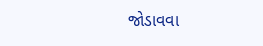જોડાવવા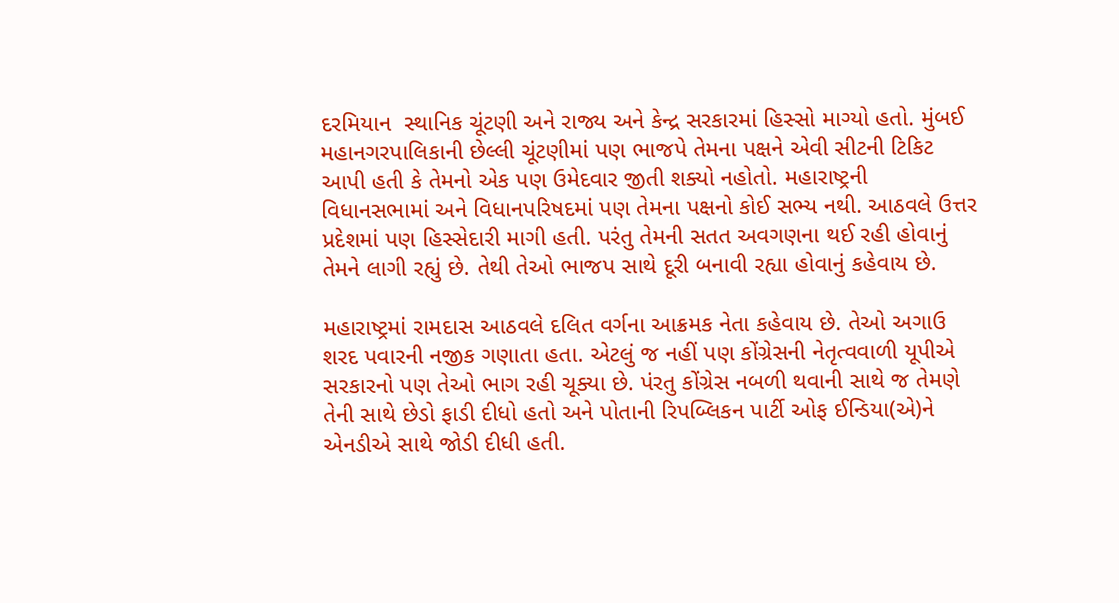દરમિયાન  સ્થાનિક ચૂંટણી અને રાજ્ય અને કેન્દ્ર સરકારમાં હિસ્સો માગ્યો હતો. મુંબઈ મહાનગરપાલિકાની છેલ્લી ચૂંટણીમાં પણ ભાજપે તેમના પક્ષને એવી સીટની ટિકિટ આપી હતી કે તેમનો એક પણ ઉમેદવાર જીતી શક્યો નહોતો. મહારાષ્ટ્રની વિધાનસભામાં અને વિધાનપરિષદમાં પણ તેમના પક્ષનો કોઈ સભ્ય નથી. આઠવલે ઉત્તર પ્રદેશમાં પણ હિસ્સેદારી માગી હતી. પરંતુ તેમની સતત અવગણના થઈ રહી હોવાનું તેમને લાગી રહ્યું છે. તેથી તેઓ ભાજપ સાથે દૂરી બનાવી રહ્યા હોવાનું કહેવાય છે.

મહારાષ્ટ્રમાં રામદાસ આઠવલે દલિત વર્ગના આક્રમક નેતા કહેવાય છે. તેઓ અગાઉ શરદ પવારની નજીક ગણાતા હતા. એટલું જ નહીં પણ કોંગ્રેસની નેતૃત્વવાળી યૂપીએ સરકારનો પણ તેઓ ભાગ રહી ચૂક્યા છે. પંરતુ કોંગ્રેસ નબળી થવાની સાથે જ તેમણે તેની સાથે છેડો ફાડી દીધો હતો અને પોતાની રિપબ્લિકન પાર્ટી ઓફ ઈન્ડિયા(એ)ને એનડીએ સાથે જોડી દીધી હતી.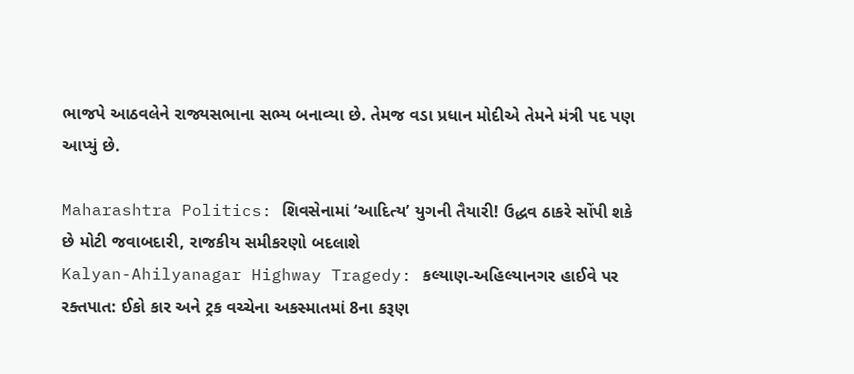ભાજપે આઠવલેને રાજ્યસભાના સભ્ય બનાવ્યા છે. તેમજ વડા પ્રધાન મોદીએ તેમને મંત્રી પદ પણ આપ્યું છે.

Maharashtra Politics: શિવસેનામાં ‘આદિત્ય’ યુગની તૈયારી! ઉદ્ધવ ઠાકરે સોંપી શકે છે મોટી જવાબદારી, રાજકીય સમીકરણો બદલાશે
Kalyan-Ahilyanagar Highway Tragedy: કલ્યાણ-અહિલ્યાનગર હાઈવે પર રક્તપાત: ઈકો કાર અને ટ્રક વચ્ચેના અકસ્માતમાં 8ના કરૂણ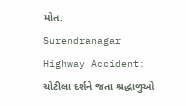મોત.
Surendranagar Highway Accident: ચોટીલા દર્શને જતા શ્રદ્ધાળુઓ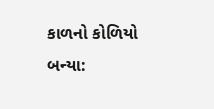કાળનો કોળિયો બન્યા: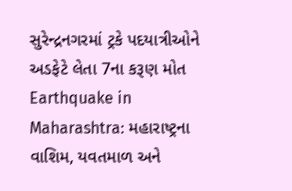સુરેન્દ્રનગરમાં ટ્રકે પદયાત્રીઓને અડફેટે લેતા 7ના કરૂણ મોત
Earthquake in Maharashtra: મહારાષ્ટ્રના વાશિમ, યવતમાળ અને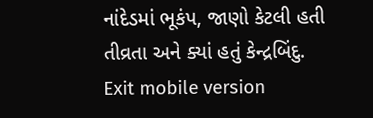નાંદેડમાં ભૂકંપ, જાણો કેટલી હતી તીવ્રતા અને ક્યાં હતું કેન્દ્રબિંદુ.
Exit mobile version